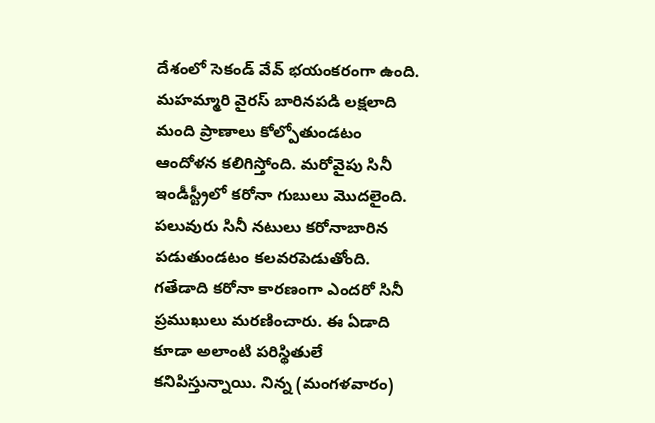దేశంలో సెకండ్ వేవ్ భయంకరంగా ఉంది. మహమ్మారి వైరస్ బారినపడి లక్షలాది మంది ప్రాణాలు కోల్పోతుండటం ఆందోళన కలిగిస్తోంది. మరోవైపు సినీ ఇండీస్ట్రీలో కరోనా గుబులు మొదలైంది. పలువురు సినీ నటులు కరోనాబారిన పడుతుండటం కలవరపెడుతోంది. గతేడాది కరోనా కారణంగా ఎందరో సినీ ప్రముఖులు మరణించారు. ఈ ఏడాది కూడా అలాంటి పరిస్థితులే కనిపిస్తున్నాయి. నిన్న (మంగళవారం)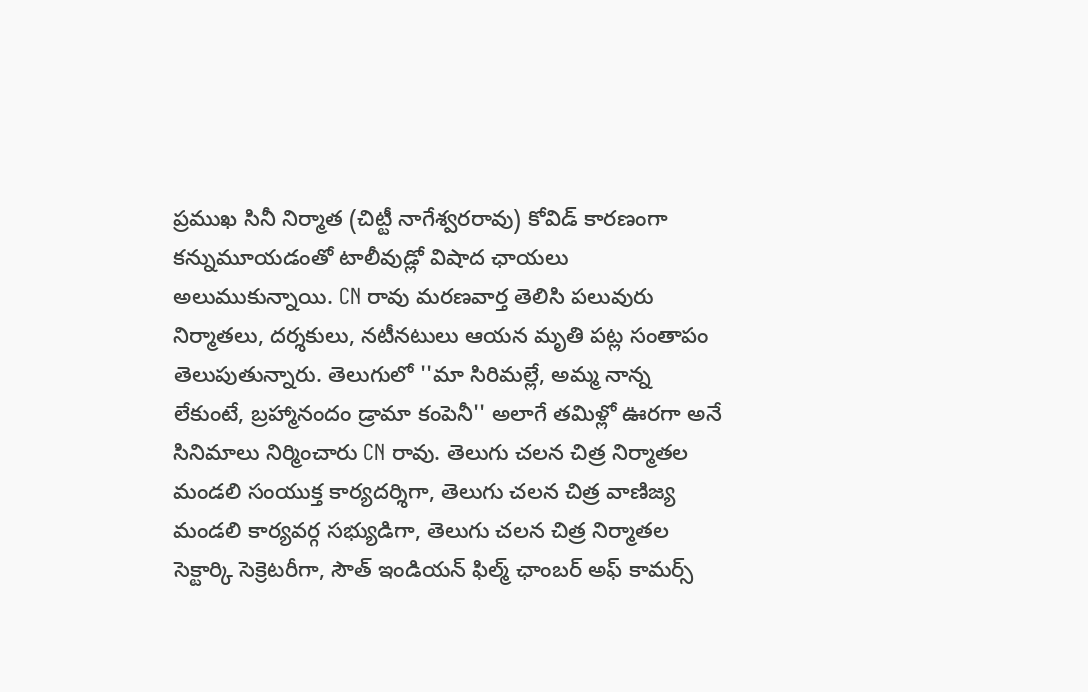ప్రముఖ సినీ నిర్మాత (చిట్టీ నాగేశ్వరరావు) కోవిడ్ కారణంగా కన్నుమూయడంతో టాలీవుడ్లో విషాద ఛాయలు అలుముకున్నాయి. CN రావు మరణవార్త తెలిసి పలువురు నిర్మాతలు, దర్శకులు, నటీనటులు ఆయన మృతి పట్ల సంతాపం తెలుపుతున్నారు. తెలుగులో ''మా సిరిమల్లే, అమ్మ నాన్న లేకుంటే, బ్రహ్మానందం డ్రామా కంపెనీ'' అలాగే తమిళ్లో ఊరగా అనే సినిమాలు నిర్మించారు CN రావు. తెలుగు చలన చిత్ర నిర్మాతల మండలి సంయుక్త కార్యదర్శిగా, తెలుగు చలన చిత్ర వాణిజ్య మండలి కార్యవర్గ సభ్యుడిగా, తెలుగు చలన చిత్ర నిర్మాతల సెక్టార్కి సెక్రెటరీగా, సౌత్ ఇండియన్ ఫిల్మ్ ఛాంబర్ అఫ్ కామర్స్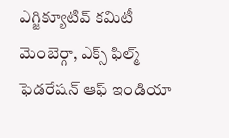ఎగ్జిక్యూటివ్ కమిటీ మెంబెర్గా, ఎక్స్ ఫిల్మ్ ఫెడరేషన్ ఆఫ్ ఇండియా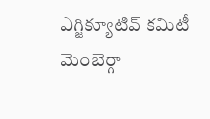ఎగ్జిక్యూటివ్ కమిటీ మెంబెర్గా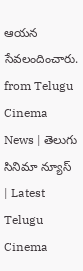ఆయన సేవలందించారు.
from Telugu Cinema News | తెలుగు సినిమా న్యూస్ | Latest Telugu Cinema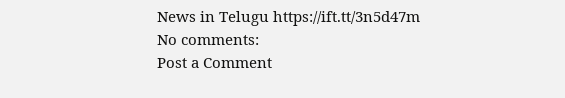News in Telugu https://ift.tt/3n5d47m
No comments:
Post a Comment